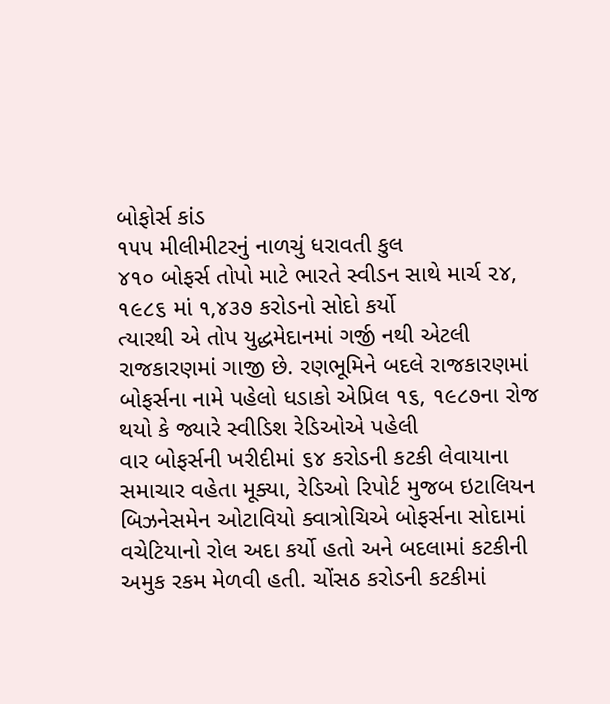બોફોર્સ કાંડ
૧૫૫ મીલીમીટરનું નાળચું ધરાવતી કુલ
૪૧૦ બોફર્સ તોપો માટે ભારતે સ્વીડન સાથે માર્ચ ૨૪, ૧૯૮૬ માં ૧,૪૩૭ કરોડનો સોદો કર્યો
ત્યારથી એ તોપ યુદ્ધમેદાનમાં ગર્જી નથી એટલી રાજકારણમાં ગાજી છે. રણભૂમિને બદલે રાજકારણમાં
બોફર્સના નામે પહેલો ધડાકો એપ્રિલ ૧૬, ૧૯૮૭ના રોજ થયો કે જ્યારે સ્વીડિશ રેડિઓએ પહેલી
વાર બોફર્સની ખરીદીમાં ૬૪ કરોડની કટકી લેવાયાના સમાચાર વહેતા મૂક્યા, રેડિઓ રિપોર્ટ મુજબ ઇટાલિયન બિઝનેસમેન ઓટાવિયો ક્વાત્રોચિએ બોફર્સના સોદામાં વચેટિયાનો રોલ અદા કર્યો હતો અને બદલામાં કટકીની અમુક રકમ મેળવી હતી. ચોંસઠ કરોડની કટકીમાં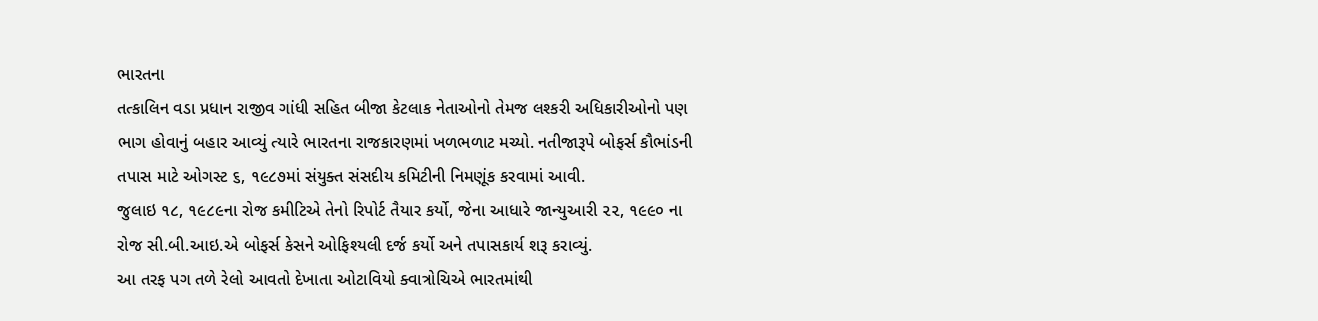ભારતના
તત્કાલિન વડા પ્રધાન રાજીવ ગાંધી સહિત બીજા કેટલાક નેતાઓનો તેમજ લશ્કરી અધિકારીઓનો પણ ભાગ હોવાનું બહાર આવ્યું ત્યારે ભારતના રાજકારણમાં ખળભળાટ મચ્યો. નતીજારૂપે બોફર્સ કૌભાંડની તપાસ માટે ઓગસ્ટ ૬, ૧૯૮૭માં સંયુક્ત સંસદીય કમિટીની નિમણૂંક કરવામાં આવી.
જુલાઇ ૧૮, ૧૯૮૯ના રોજ કમીટિએ તેનો રિપોર્ટ તૈયાર કર્યો, જેના આધારે જાન્યુઆરી ૨૨, ૧૯૯૦ ના રોજ સી.બી.આઇ.એ બોફર્સ કેસને ઓફિશ્યલી દર્જ કર્યો અને તપાસકાર્ય શરૂ કરાવ્યું.
આ તરફ પગ તળે રેલો આવતો દેખાતા ઓટાવિયો ક્વાત્રોચિએ ભારતમાંથી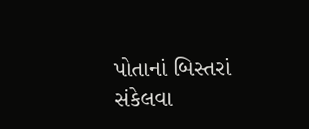પોતાનાં બિસ્તરાં
સંકેલવા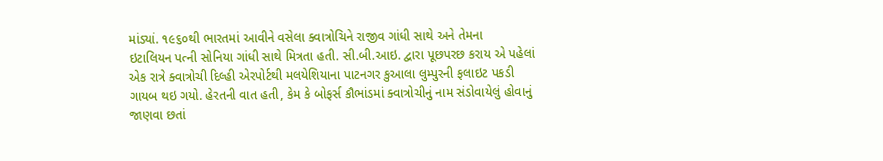માંડ્યાં. ૧૯૬૦થી ભારતમાં આવીને વસેલા ક્વાત્રોચિને રાજીવ ગાંધી સાથે અને તેમના
ઇટાલિયન પત્ની સોનિયા ગાંધી સાથે મિત્રતા હતી. સી.બી.આઇ. દ્વારા પૂછપરછ કરાય એ પહેલાં
એક રાત્રે ક્વાત્રોચી દિલ્હી એરપોર્ટથી મલયેશિયાના પાટનગર કુઆલા લુમ્પુરની ફલાઇટ પકડી
ગાયબ થઇ ગયો. હેરતની વાત હતી, કેમ કે બોફર્સ કૌભાંડમાં ક્વાત્રોચીનું નામ સંડોવાયેલું હોવાનું
જાણવા છતાં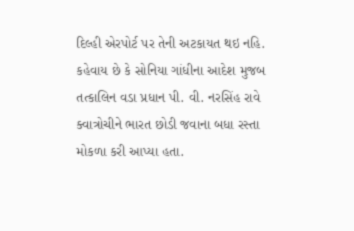દિલ્હી એરપોર્ટ પર તેની અટકાયત થઇ નહિ. કહેવાય છે કે સોનિયા ગાંધીના આદેશ મુજબ તત્કાલિન વડા પ્રધાન પી. વી. નરસિંહ રાવે ક્વાત્રોચીને ભારત છોડી જવાના બધા રસ્તા મોકળા કરી આપ્યા હતા.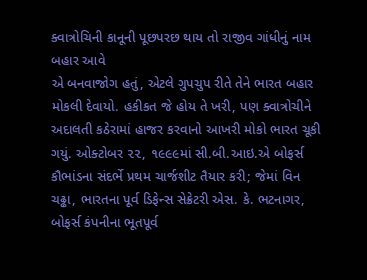ક્વાત્રોચિની કાનૂની પૂછપરછ થાય તો રાજીવ ગાંધીનું નામ બહાર આવે
એ બનવાજોગ હતું, એટલે ગુપચુપ રીતે તેને ભારત બહાર મોકલી દેવાયો. હકીકત જે હોય તે ખરી, પણ ક્વાત્રોચીને અદાલતી કઠેરામાં હાજર કરવાનો આખરી મોકો ભારત ચૂકી ગયું. ઓક્ટોબર ૨૨, ૧૯૯૯માં સી.બી.આઇ.એ બોફર્સ કૌભાંડના સંદર્ભે પ્રથમ ચાર્જશીટ તૈયાર કરી; જેમાં વિન ચઢ્ઢા, ભારતના પૂર્વ ડિફેન્સ સેક્રેટરી એસ. કે. ભટનાગર, બોફર્સ કંપનીના ભૂતપૂર્વ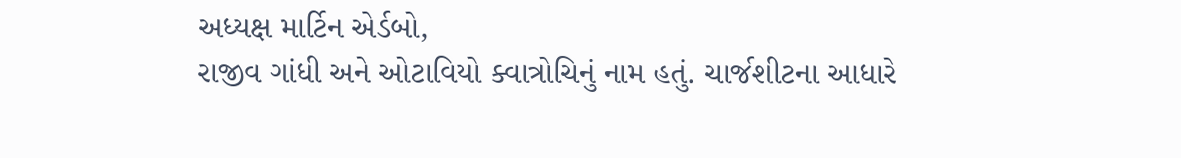અધ્યક્ષ માર્ટિન એર્ડબો,
રાજીવ ગાંધી અને ઓટાવિયો ક્વાત્રોચિનું નામ હતું. ચાર્જશીટના આધારે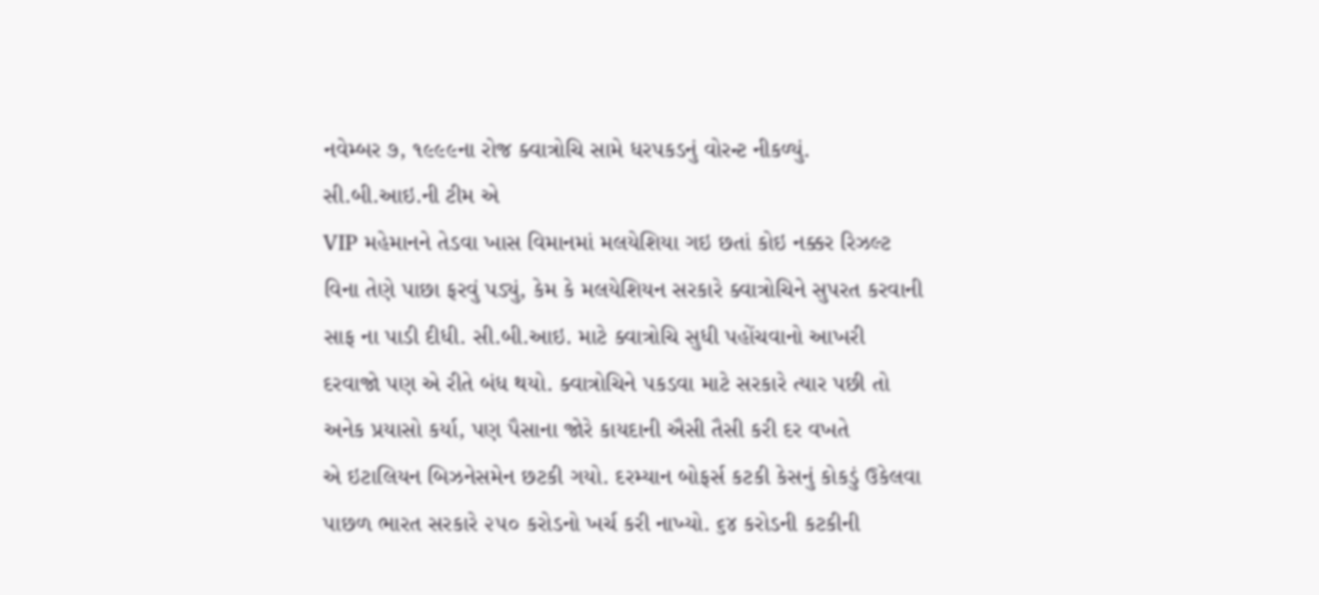નવેમ્બર ૭, ૧૯૯૯ના રોજ ક્વાત્રોચિ સામે ધરપકડનું વોરન્ટ નીકળ્યું. સી.બી.આઇ.ની ટીમ એ
VIP મહેમાનને તેડવા ખાસ વિમાનમાં મલયેશિયા ગઇ છતાં કોઇ નક્કર રિઝલ્ટ વિના તેણે પાછા ફરવું પડ્યું, કેમ કે મલયેશિયન સરકારે ક્વાત્રોચિને સુપરત કરવાની સાફ ના પાડી દીધી. સી.બી.આઇ. માટે ક્વાત્રોચિ સુધી પહોંચવાનો આખરી દરવાજો પણ એ રીતે બંધ થયો. ક્વાત્રોચિને પકડવા માટે સરકારે ત્યાર પછી તો અનેક પ્રયાસો કર્યા, પણ પૈસાના જોરે કાયદાની ઐસી તૈસી કરી દર વખતે
એ ઇટાલિયન બિઝનેસમેન છટકી ગયો. દરમ્યાન બોફર્સ કટકી કેસનું કોકડું ઉકેલવા પાછળ ભારત સરકારે ૨૫૦ કરોડનો ખર્ચ કરી નાખ્યો. ૬૪ કરોડની કટકીની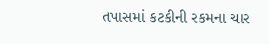તપાસમાં કટકીની રકમના ચાર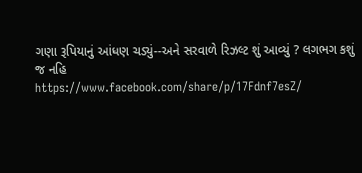ગણા રૂપિયાનું આંધણ ચડ્યું--અને સરવાળે રિઝલ્ટ શું આવ્યું ? લગભગ કશું જ નહિ
https://www.facebook.com/share/p/17Fdnf7esZ/